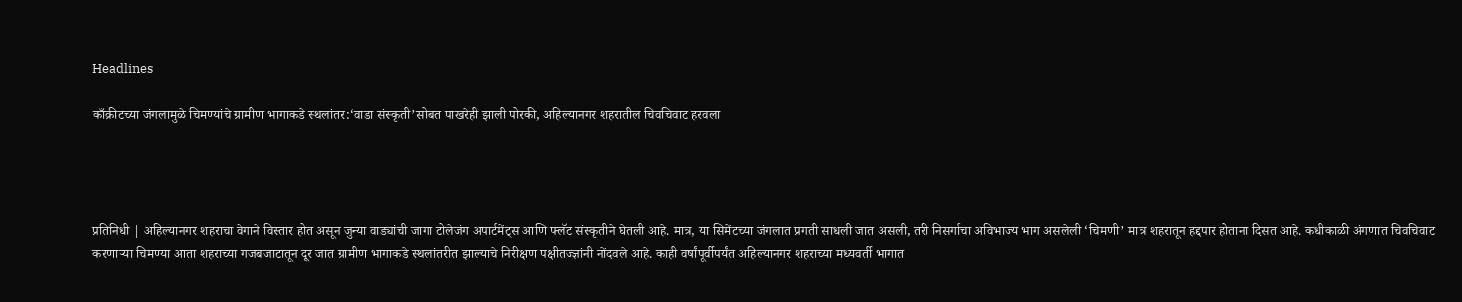Headlines

काँक्रीटच्या जंगलामुळे चिमण्यांचे ग्रामीण भागाकडे स्थलांतर:‘वाडा संस्कृती’सोबत पाखरेही झाली पोरकी, अहिल्यानगर शहरातील चिवचिवाट हरवला




प्रतिनिधी | अहिल्यानगर शहराचा वेगाने विस्तार होत असून जुन्या वाड्यांची जागा टोलेजंग अपार्टमेंट्स आणि फ्लॅट संस्कृतीने घेतली आहे. मात्र, या सिमेंटच्या जंगलात प्रगती साधली जात असली, तरी निसर्गाचा अविभाज्य भाग असलेली ‘चिमणी’ मात्र शहरातून हद्दपार होताना दिसत आहे. कधीकाळी अंगणात चिवचिवाट करणाऱ्या चिमण्या आता शहराच्या गजबजाटातून दूर जात ग्रामीण भागाकडे स्थलांतरीत झाल्याचे निरीक्षण पक्षीतज्ज्ञांनी नोंदवले आहे. काही वर्षांपूर्वीपर्यंत अहिल्यानगर शहराच्या मध्यवर्ती भागात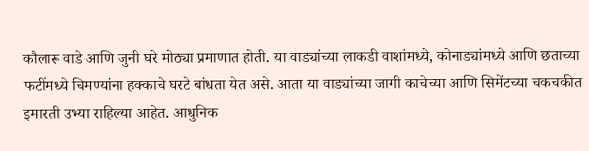कौलारू वाडे आणि जुनी घरे मोठ्या प्रमाणात होती. या वाड्यांच्या लाकडी वाशांमध्ये, कोनाड्यांमध्ये आणि छताच्या फटींमध्ये चिमण्यांना हक्काचे घरटे बांधता येत असे. आता या वाड्यांच्या जागी काचेच्या आणि सिमेंटच्या चकचकीत इमारती उभ्या राहिल्या आहेत. आधुनिक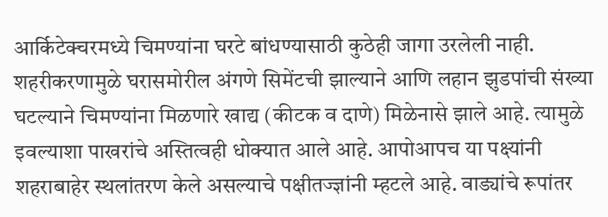आर्किटेक्चरमध्ये चिमण्यांना घरटे बांधण्यासाठी कुठेही जागा उरलेली नाही. शहरीकरणामुळे घरासमोरील अंगणे सिमेंटची झाल्याने आणि लहान झुडपांची संख्या घटल्याने चिमण्यांना मिळणारे खाद्य (कीटक व दाणे) मिळेनासे झाले आहे. त्यामुळे इवल्याशा पाखरांचे अस्तित्वही धोक्यात आले आहे. आपोआपच या पक्ष्यांनी शहराबाहेर स्थलांतरण केले असल्याचे पक्षीतज्ज्ञांनी म्हटले आहे. वाड्यांचे रूपांतर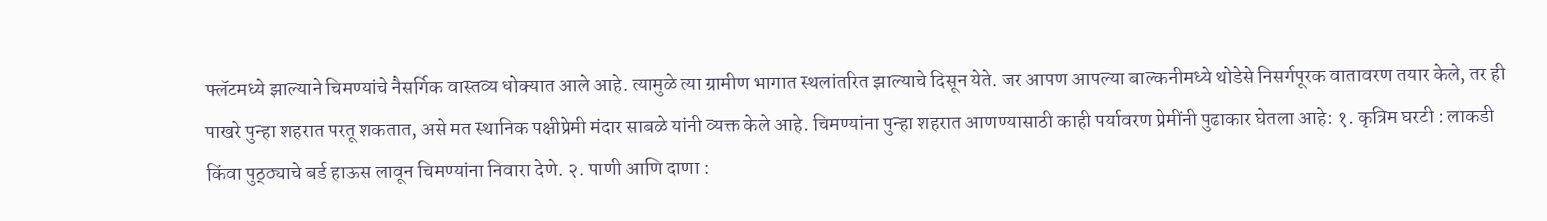फ्लॅटमध्ये झाल्याने चिमण्यांचे नैसर्गिक वास्तव्य धोक्यात आले आहे. त्यामुळे त्या ग्रामीण भागात स्थलांतरित झाल्याचे दिसून येते. जर आपण आपल्या बाल्कनीमध्ये थोडेसे निसर्गपूरक वातावरण तयार केले, तर ही पाखरे पुन्हा शहरात परतू शकतात, असे मत स्थानिक पक्षीप्रेमी मंदार साबळे यांनी व्यक्त केले आहे. चिमण्यांना पुन्हा शहरात आणण्यासाठी काही पर्यावरण प्रेमींनी पुढाकार घेतला आहे: १. कृत्रिम घरटी : लाकडी किंवा पुठ्ठ्याचे बर्ड हाऊस लावून चिमण्यांना निवारा देणे. २. पाणी आणि दाणा :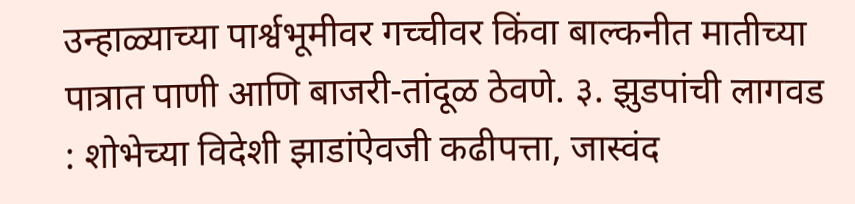उन्हाळ्याच्या पार्श्वभूमीवर गच्चीवर किंवा बाल्कनीत मातीच्या पात्रात पाणी आणि बाजरी-तांदूळ ठेवणे. ३. झुडपांची लागवड : शोभेच्या विदेशी झाडांऐवजी कढीपत्ता, जास्वंद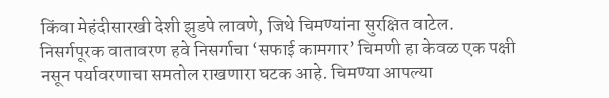किंवा मेहंदीसारखी देशी झुडपे लावणे, जिथे चिमण्यांना सुरक्षित वाटेल. निसर्गपूरक वातावरण हवे निसर्गाचा ‘सफाई कामगार’ चिमणी हा केवळ एक पक्षी नसून पर्यावरणाचा समतोल राखणारा घटक आहे. चिमण्या आपल्या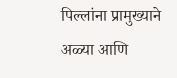पिल्लांना प्रामुख्याने अळ्या आणि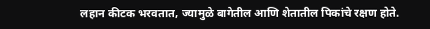लहान कीटक भरवतात, ज्यामुळे बागेतील आणि शेतातील पिकांचे रक्षण होते.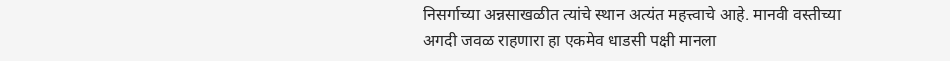निसर्गाच्या अन्नसाखळीत त्यांचे स्थान अत्यंत महत्त्वाचे आहे. मानवी वस्तीच्या अगदी जवळ राहणारा हा एकमेव धाडसी पक्षी मानला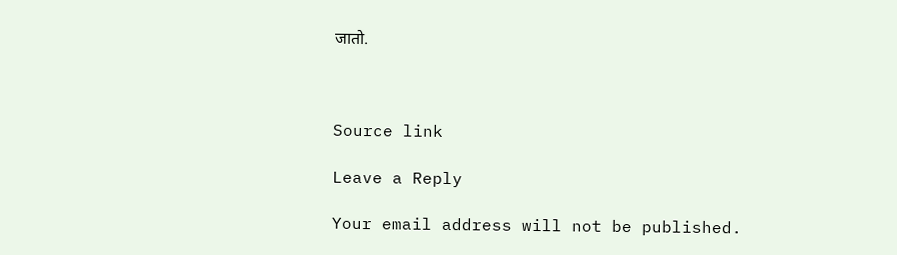जातो.



Source link

Leave a Reply

Your email address will not be published.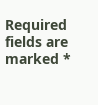Required fields are marked *